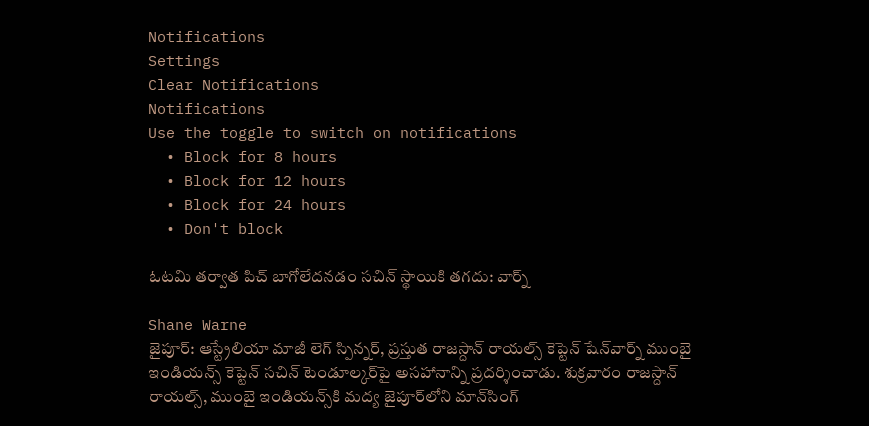Notifications
Settings
Clear Notifications
Notifications
Use the toggle to switch on notifications
  • Block for 8 hours
  • Block for 12 hours
  • Block for 24 hours
  • Don't block

ఓటమి తర్వాత పిచ్ బాగోలేదనడం సచిన్ స్థాయికి తగదు: వార్న్

Shane Warne
జైపూర్: ఆస్ట్రేలియా మాజీ లెగ్ స్పిన్నర్, ప్రస్తుత రాజస్దాన్ రాయల్స్ కెప్టెన్ షేన్‌వార్న్ ముంబై ఇండియన్స్ కెప్టెన్ సచిన్ టెండూల్కర్‌పై అసహానాన్ని ప్రదర్శించాడు. శుక్రవారం రాజస్దాన్ రాయల్స్, ముంబై ఇండియన్స్‌కి మద్య జైపూర్‌లోని మాన్‌సింగ్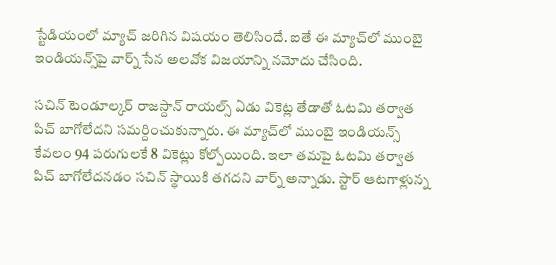స్టేడియంలో మ్యాచ్ జరిగిన విషయం తెలిసిందే. ఐతే ఈ మ్యాచ్‌లో ముంబై ఇండియన్స్‌పై వార్న్ సేన అలవోక విజయాన్ని నమోదు చేసింది.

సచిన్ టెండూల్కర్ రాజస్దాన్ రాయల్స్‌ ఏడు వికెట్ల తేడాతో ఓటమి తర్వాత పిచ్ బాగోలేదని సమర్దించుకున్నారు. ఈ మ్యాచ్‌లో ముంబై ఇండియన్స్ కేవలం 94 పరుగులకే 8 వికెట్లు కోల్పోయింది. ఇలా తమపై ఓటమి తర్వాత పిచ్ బాగోలేదనడం సచిన్ స్థాయికి తగదని వార్న్ అన్నాడు. స్టార్ ఆటగాళ్లున్న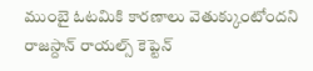ముంబై ఓటమికి కారణాలు వెతుక్కుంటోందని రాజస్దాన్ రాయల్స్ కెప్టెన్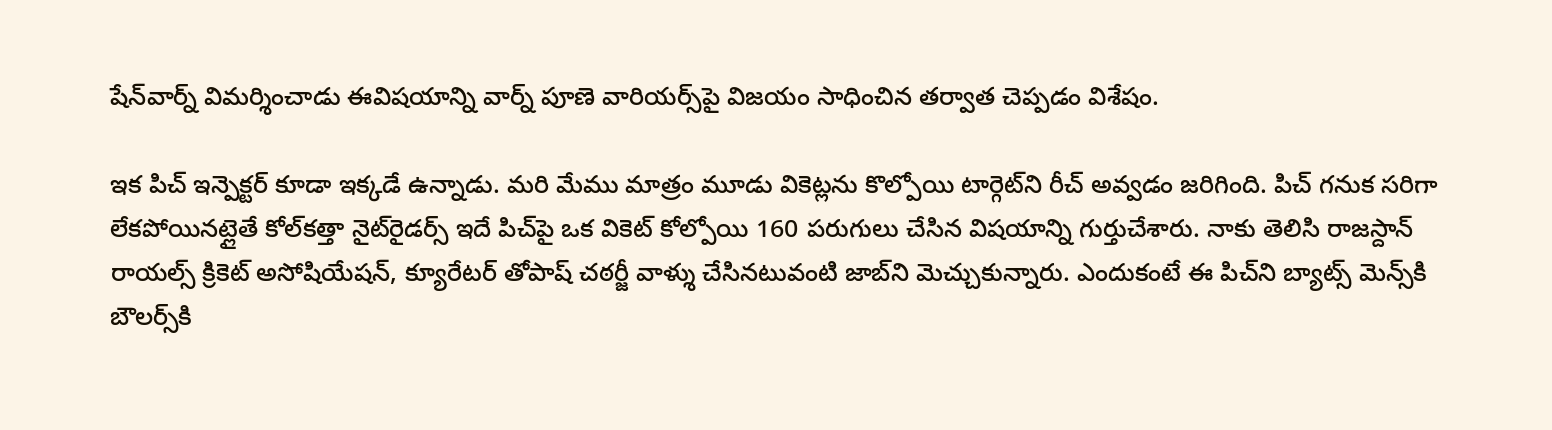షేన్‌వార్న్ విమర్శించాడు ఈవిషయాన్ని వార్న్ పూణె వారియర్స్‌పై విజయం సాధించిన తర్వాత చెప్పడం విశేషం.

ఇక పిచ్ ఇన్పెక్టర్ కూడా ఇక్కడే ఉన్నాడు. మరి మేము మాత్రం మూడు వికెట్లను కొల్పోయి టార్గెట్‌ని రీచ్ అవ్వడం జరిగింది. పిచ్ గనుక సరిగా లేకపోయినట్లైతే కోల్‌కత్తా నైట్‌రైడర్స్ ఇదే పిచ్‌పై ఒక వికెట్ కోల్పోయి 160 పరుగులు చేసిన విషయాన్ని గుర్తుచేశారు. నాకు తెలిసి రాజస్దాన్ రాయల్స్ క్రికెట్ అసోషియేషన్, క్యూరేటర్ తోపాష్ చఠర్జీ వాళ్శు చేసినటువంటి జాబ్‌ని మెచ్చుకున్నారు. ఎందుకంటే ఈ పిచ్‌ని బ్యాట్స్ మెన్స్‌కి బౌలర్స్‌కి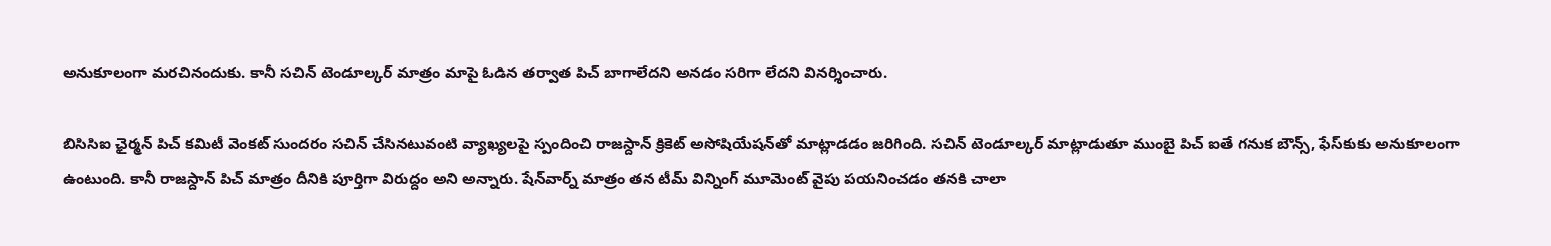అనుకూలంగా మరచినందుకు. కానీ సచిన్ టెండూల్కర్ మాత్రం మాపై ఓడిన తర్వాత పిచ్ బాగాలేదని అనడం సరిగా లేదని వినర్శించారు.

బిసిసిఐ ఛైర్మన్ పిచ్ కమిటీ వెంకట్ సుందరం సచిన్ చేసినటువంటి వ్యాఖ్యలపై స్పందించి రాజస్దాన్ క్రికెట్ అసోషియేషన్‌తో మాట్లాడడం జరిగింది. సచిన్ టెండూల్కర్ మాట్లాడుతూ ముంబై పిచ్ ఐతే గనుక బౌన్స్, ఫేస్‌కుకు అనుకూలంగా ఉంటుంది. కానీ రాజస్దాన్ పిచ్ మాత్రం దీనికి పూర్తిగా విరుద్దం అని అన్నారు. షేన్‌వార్న్ మాత్రం తన టీమ్ విన్నింగ్ మూమెంట్ వైపు పయనించడం తనకి చాలా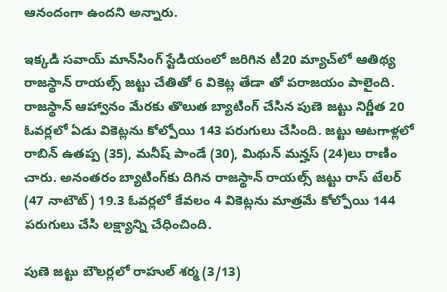ఆనందంగా ఉందని అన్నారు.

ఇక్కడి సవాయ్‌ మాన్‌సింగ్‌ స్టేడియంలో జరిగిన టీ20 మ్యాచ్‌లో ఆతిథ్య రాజస్థాన్‌ రాయల్స్‌ జట్టు చేతితో 6 వికెట్ల తేడా తో పరాజయం పాలైంది. రాజస్థాన్‌ ఆహ్వానం మేరకు తొలుత బ్యాటింగ్‌ చేసిన పుణె జట్టు నిర్ణీత 20 ఓవర్లలో ఏడు వికెట్లను కోల్పోయి 143 పరుగులు చేసింది. జట్టు ఆటగాళ్లలో రాబిన్‌ ఉతప్ప (35), మనీష్‌ పాండే (30), మిథున్‌ మన్హస్‌ (24)లు రాణిం చారు. అనంతరం బ్యాటింగ్‌కు దిగిన రాజస్థాన్‌ రాయల్స్‌ జట్టు రాస్‌ టేలర్‌ (47 నాటౌట్‌) 19.3 ఓవర్లలో కేవలం 4 వికెట్లను మాత్రమే కోల్పోయి 144 పరుగులు చేసి లక్ష్యాన్ని చేధించింది.

పుణె జట్టు బౌలర్లలో రాహుల్‌ శర్మ (3/13)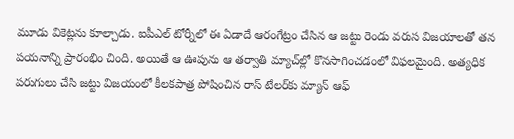మూడు వికెట్లను కూల్చాడు. ఐపీఎల్‌ టోర్నీలో ఈ ఏడాదే ఆరంగేట్రం చేసిన ఆ జట్టు రెండు వరుస విజయాలతో తన పయనాన్ని ప్రారంభిం చింది. అయితే ఆ ఊపును ఆ తర్వాతి మ్యాచ్‌ల్లో కొనసాగించడంలో విఫలమైంది. అత్యధిక పరుగులు చేసి జట్టు విజయంలో కీలకపాత్ర పోషించిన రాస్‌ టేలర్‌కు మ్యాన్‌ ఆఫ్‌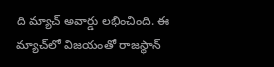ది మ్యాచ్‌ అవార్డు లభించింది. ఈ మ్యాచ్‌లో విజయంతో రాజస్థాన్‌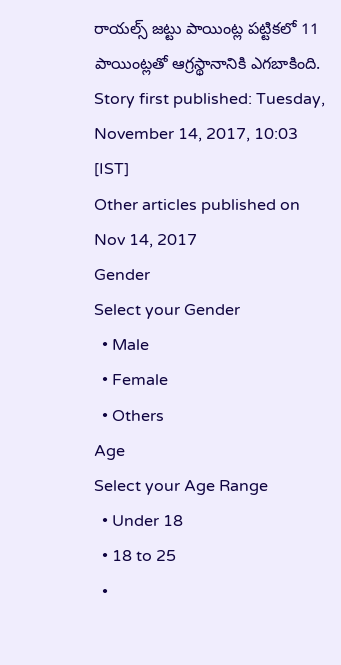రాయల్స్‌ జట్టు పాయింట్ల పట్టికలో 11 పాయింట్లతో ఆగ్రస్థానానికి ఎగబాకింది.
Story first published: Tuesday, November 14, 2017, 10:03 [IST]
Other articles published on Nov 14, 2017
Gender
Select your Gender
  • Male
  • Female
  • Others
Age
Select your Age Range
  • Under 18
  • 18 to 25
  •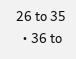26 to 35
  • 36 to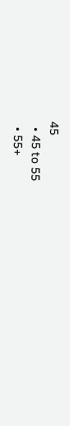45
  • 45 to 55
  • 55+